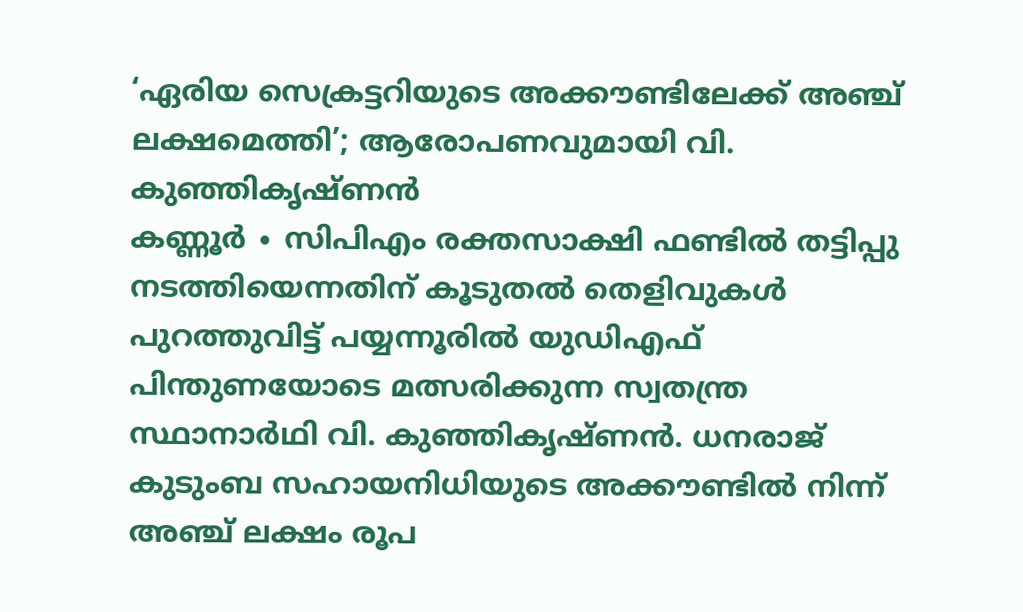‘ഏരിയ സെക്രട്ടറിയുടെ അക്കൗണ്ടിലേക്ക് അഞ്ച് ലക്ഷമെത്തി’; ആരോപണവുമായി വി. കുഞ്ഞികൃഷ്ണൻ
കണ്ണൂർ ∙ സിപിഎം രക്തസാക്ഷി ഫണ്ടിൽ തട്ടിപ്പു നടത്തിയെന്നതിന് കൂടുതൽ തെളിവുകൾ പുറത്തുവിട്ട് പയ്യന്നൂരിൽ യുഡിഎഫ് പിന്തുണയോടെ മത്സരിക്കുന്ന സ്വതന്ത്ര സ്ഥാനാർഥി വി. കുഞ്ഞികൃഷ്ണൻ. ധനരാജ് കുടുംബ സഹായനിധിയുടെ അക്കൗണ്ടിൽ നിന്ന് അഞ്ച് ലക്ഷം രൂപ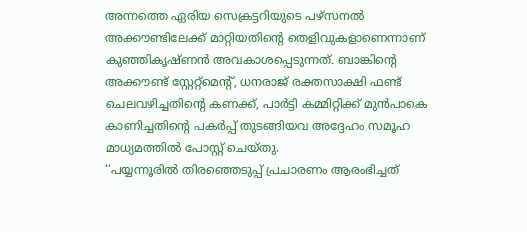അന്നത്തെ ഏരിയ സെക്രട്ടറിയുടെ പഴ്സനൽ അക്കൗണ്ടിലേക്ക് മാറ്റിയതിന്റെ തെളിവുകളാണെന്നാണ് കുഞ്ഞികൃഷ്ണൻ അവകാശപ്പെടുന്നത്. ബാങ്കിന്റെ അക്കൗണ്ട് സ്റ്റേറ്റ്മെന്റ്, ധനരാജ് രക്തസാക്ഷി ഫണ്ട് ചെലവഴിച്ചതിന്റെ കണക്ക്, പാർട്ടി കമ്മിറ്റിക്ക് മുൻപാകെ കാണിച്ചതിന്റെ പകർപ്പ് തുടങ്ങിയവ അദ്ദേഹം സമൂഹ മാധ്യമത്തിൽ പോസ്റ്റ് ചെയ്തു.
‘‘പയ്യന്നൂരിൽ തിരഞ്ഞെടുപ്പ് പ്രചാരണം ആരംഭിച്ചത്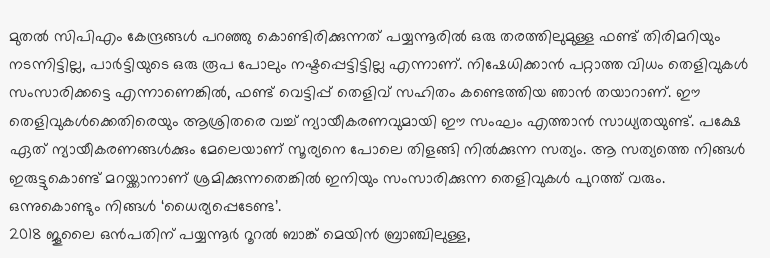മുതൽ സിപിഎം കേന്ദ്രങ്ങൾ പറഞ്ഞു കൊണ്ടിരിക്കുന്നത് പയ്യന്നൂരിൽ ഒരു തരത്തിലുമുള്ള ഫണ്ട് തിരിമറിയും നടന്നിട്ടില്ല, പാർട്ടിയുടെ ഒരു രൂപ പോലും നഷ്ടപ്പെട്ടിട്ടില്ല എന്നാണ്. നിഷേധിക്കാൻ പറ്റാത്ത വിധം തെളിവുകൾ സംസാരിക്കട്ടെ എന്നാണെങ്കിൽ, ഫണ്ട് വെട്ടിപ്പ് തെളിവ് സഹിതം കണ്ടെത്തിയ ഞാൻ തയാറാണ്. ഈ തെളിവുകൾക്കെതിരെയും ആശ്രിതരെ വച്ച് ന്യായീകരണവുമായി ഈ സംഘം എത്താൻ സാധ്യതയുണ്ട്. പക്ഷേ ഏത് ന്യായീകരണങ്ങൾക്കും മേലെയാണ് സൂര്യനെ പോലെ തിളങ്ങി നിൽക്കുന്ന സത്യം. ആ സത്യത്തെ നിങ്ങൾ ഇരുട്ടുകൊണ്ട് മറയ്ക്കാനാണ് ശ്രമിക്കുന്നതെങ്കിൽ ഇനിയും സംസാരിക്കുന്ന തെളിവുകൾ പുറത്ത് വരും. ഒന്നുകൊണ്ടും നിങ്ങൾ ‘ധൈര്യപ്പെടേണ്ട’.
2018 ജൂലൈ ഒൻപതിന് പയ്യന്നൂർ റൂറൽ ബാങ്ക് മെയിൻ ബ്രാഞ്ചിലുള്ള,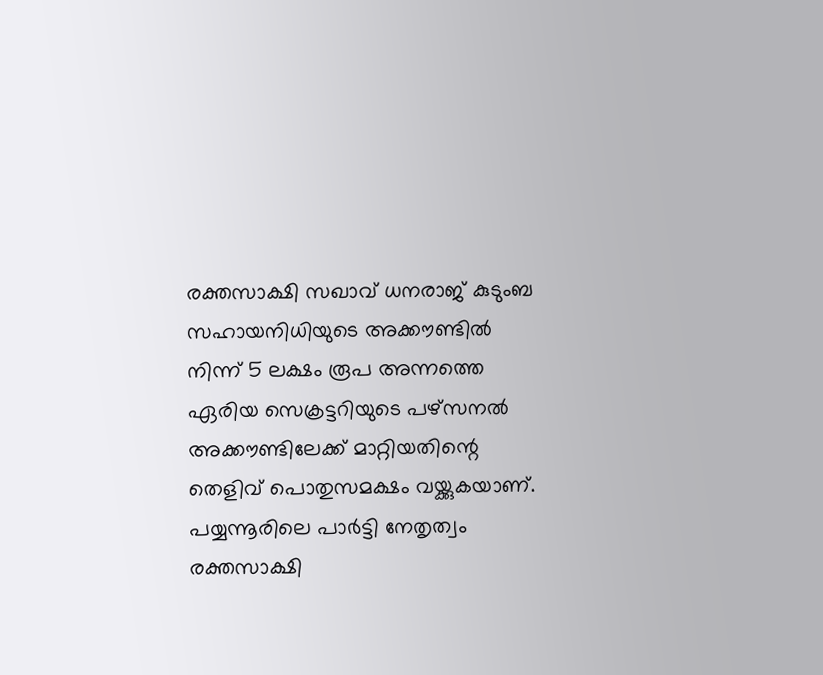രക്തസാക്ഷി സഖാവ് ധനരാജ് കുടുംബ സഹായനിധിയുടെ അക്കൗണ്ടിൽ നിന്ന് 5 ലക്ഷം രൂപ അന്നത്തെ ഏരിയ സെക്രട്ടറിയുടെ പഴ്സനൽ അക്കൗണ്ടിലേക്ക് മാറ്റിയതിന്റെ തെളിവ് പൊതുസമക്ഷം വയ്ക്കുകയാണ്. പയ്യന്നൂരിലെ പാർട്ടി നേതൃത്വം രക്തസാക്ഷി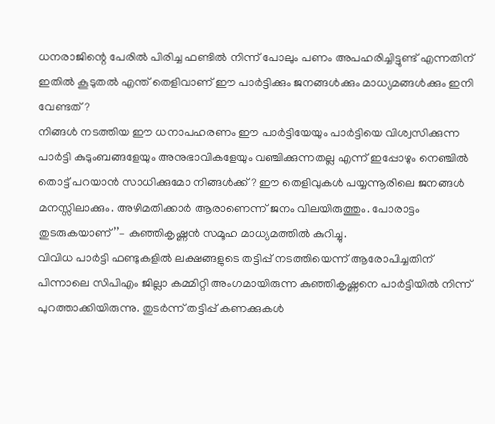ധനരാജിന്റെ പേരിൽ പിരിച്ച ഫണ്ടിൽ നിന്ന് പോലും പണം അപഹരിച്ചിട്ടുണ്ട് എന്നതിന് ഇതിൽ കൂടുതൽ എന്ത് തെളിവാണ് ഈ പാർട്ടിക്കും ജനങ്ങൾക്കും മാധ്യമങ്ങൾക്കും ഇനി വേണ്ടത്?
നിങ്ങൾ നടത്തിയ ഈ ധനാപഹരണം ഈ പാർട്ടിയേയും പാർട്ടിയെ വിശ്വസിക്കുന്ന പാർട്ടി കുടുംബങ്ങളേയും അനുഭാവികളേയും വഞ്ചിക്കുന്നതല്ല എന്ന് ഇപ്പോഴും നെഞ്ചിൽ തൊട്ട് പറയാൻ സാധിക്കുമോ നിങ്ങൾക്ക്? ഈ തെളിവുകൾ പയ്യന്നൂരിലെ ജനങ്ങൾ മനസ്സിലാക്കും. അഴിമതിക്കാർ ആരാണെന്ന് ജനം വിലയിരുത്തും. പോരാട്ടം തുടരുകയാണ്’’– കുഞ്ഞികൃഷ്ണൻ സമൂഹ മാധ്യമത്തിൽ കുറിച്ചു.
വിവിധ പാർട്ടി ഫണ്ടുകളിൽ ലക്ഷങ്ങളുടെ തട്ടിപ്പ് നടത്തിയെന്ന് ആരോപിച്ചതിന് പിന്നാലെ സിപിഎം ജില്ലാ കമ്മിറ്റി അംഗമായിരുന്ന കുഞ്ഞികൃഷ്ണനെ പാർട്ടിയിൽ നിന്ന് പുറത്താക്കിയിരുന്നു. തുടർന്ന് തട്ടിപ്പ് കണക്കുകൾ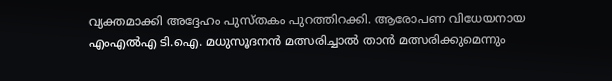വ്യക്തമാക്കി അദ്ദേഹം പുസ്തകം പുറത്തിറക്കി. ആരോപണ വിധേയനായ എംഎൽഎ ടി.ഐ. മധുസൂദനൻ മത്സരിച്ചാൽ താൻ മത്സരിക്കുമെന്നും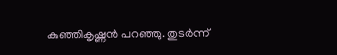കുഞ്ഞികൃഷ്ണൻ പറഞ്ഞു. തുടർന്ന്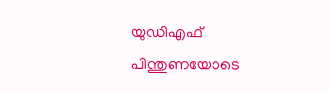യുഡിഎഫ് പിന്തുണയോടെ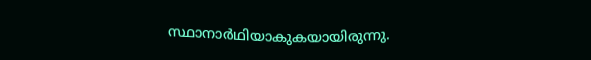സ്ഥാനാർഥിയാകുകയായിരുന്നു.